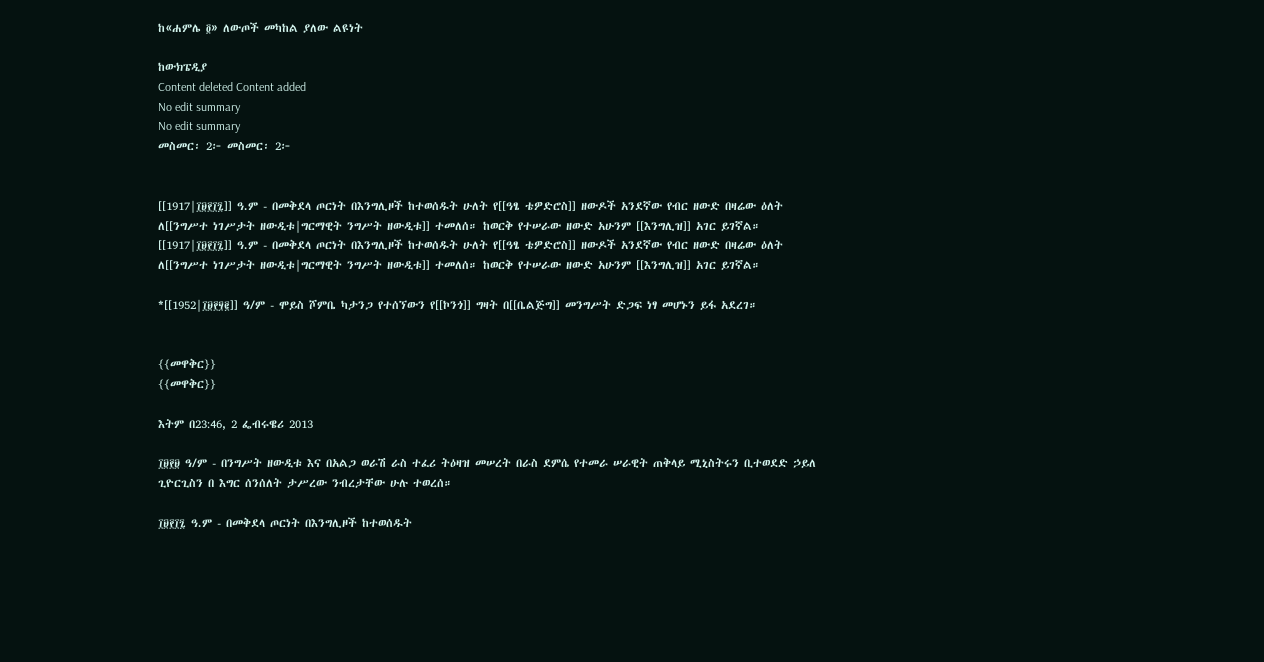ከ«ሐምሌ ፬» ለውጦች መካከል ያለው ልዩነት

ከውክፔዲያ
Content deleted Content added
No edit summary
No edit summary
መስመር፡ 2፦ መስመር፡ 2፦


[[1917|፲፱፻፲፯]] ዓ.ም - በመቅደላ ጦርነት በእንግሊዞች ከተወሰዱት ሁለት የ[[ዓፄ ቴዎድሮስ]] ዘውዶች አንደኛው የብር ዘውድ በዛሬው ዕለት ለ[[ንግሥተ ነገሥታት ዘውዲቱ|ግርማዊት ንግሥት ዘውዲቱ]] ተመለሰ። ከወርቅ የተሠራው ዘውድ አሁንም [[እንግሊዝ]] አገር ይገኛል።
[[1917|፲፱፻፲፯]] ዓ.ም - በመቅደላ ጦርነት በእንግሊዞች ከተወሰዱት ሁለት የ[[ዓፄ ቴዎድሮስ]] ዘውዶች አንደኛው የብር ዘውድ በዛሬው ዕለት ለ[[ንግሥተ ነገሥታት ዘውዲቱ|ግርማዊት ንግሥት ዘውዲቱ]] ተመለሰ። ከወርቅ የተሠራው ዘውድ አሁንም [[እንግሊዝ]] አገር ይገኛል።

*[[1952|፲፱፻፶፪]] ዓ/ም - ሞይስ ሾምቤ ካታንጋ የተሰኘውን የ[[ኮንጎ]] ግዛት በ[[ቤልጅግ]] መንግሥት ድጋፍ ነፃ መሆኑን ይፋ አደረገ።


{{መዋቅር}}
{{መዋቅር}}

እትም በ23:46, 2 ፌብሩዌሪ 2013

፲፱፻፱ ዓ/ም - በንግሥት ዘውዲቱ እና በአልጋ ወራሽ ራስ ተፈሪ ትዕዛዝ መሠረት በራስ ደምሴ የተመራ ሠራዊት ጠቅላይ ሚኒስትሩን ቢተወደድ ኃይለ ጊዮርጊስን በ እግር ሰንሰለት ታሥረው ንብረታቸው ሁሉ ተወረሰ።

፲፱፻፲፯ ዓ.ም - በመቅደላ ጦርነት በእንግሊዞች ከተወሰዱት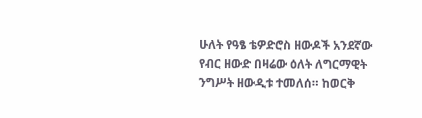ሁለት የዓፄ ቴዎድሮስ ዘውዶች አንደኛው የብር ዘውድ በዛሬው ዕለት ለግርማዊት ንግሥት ዘውዲቱ ተመለሰ። ከወርቅ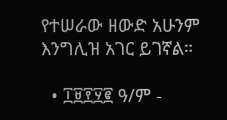የተሠራው ዘውድ አሁንም እንግሊዝ አገር ይገኛል።

  • ፲፱፻፶፪ ዓ/ም -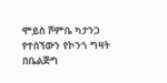ሞይስ ሾምቤ ካታንጋ የተሰኘውን የኮንጎ ግዛት በቤልጅግ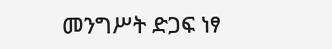መንግሥት ድጋፍ ነፃ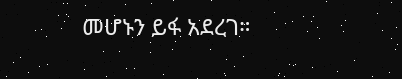መሆኑን ይፋ አደረገ።